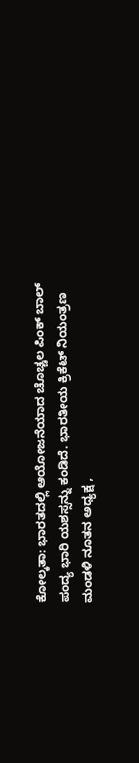ಕೋಲ್ಕತಾ: ಭಾರತದಲ್ಲಿ ಆಯೋಜನೆಯಾದ ಚೊಚ್ಚಲ ಪಿಂಕ್ ಬಾಲ್ ಪಂದ್ಯ ಭಾರಿ ಯಶಸ್ಸನ್ನು ಕಂಡಿದೆ. ಭಾರತೀಯ ಕ್ರಿಕೆಟ್ ನಿಯಂತ್ರಣ ಮಂಡಳಿ ನೂತನ ಅಧ್ಯಕ್ಷ ,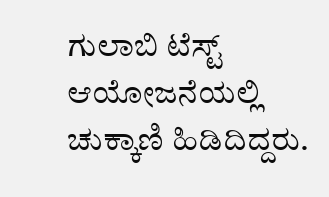ಗುಲಾಬಿ ಟೆಸ್ಟ್ ಆಯೋಜನೆಯಲ್ಲಿ ಚುಕ್ಕಾಣಿ ಹಿಡಿದಿದ್ದರು.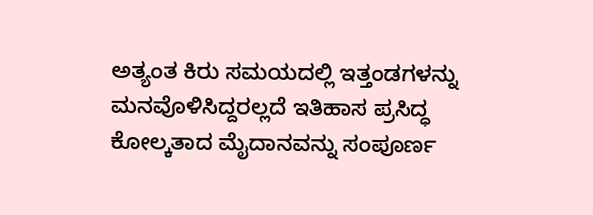ಅತ್ಯಂತ ಕಿರು ಸಮಯದಲ್ಲಿ ಇತ್ತಂಡಗಳನ್ನು ಮನವೊಳಿಸಿದ್ದರಲ್ಲದೆ ಇತಿಹಾಸ ಪ್ರಸಿದ್ಧ ಕೋಲ್ಕತಾದ ಮೈದಾನವನ್ನು ಸಂಪೂರ್ಣ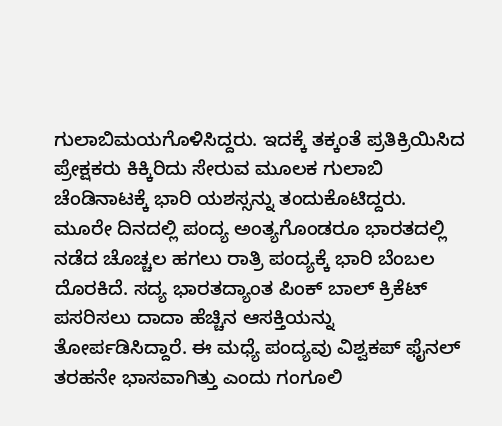ಗುಲಾಬಿಮಯಗೊಳಿಸಿದ್ದರು. ಇದಕ್ಕೆ ತಕ್ಕಂತೆ ಪ್ರತಿಕ್ರಿಯಿಸಿದ ಪ್ರೇಕ್ಷಕರು ಕಿಕ್ಕಿರಿದು ಸೇರುವ ಮೂಲಕ ಗುಲಾಬಿ ಚೆಂಡಿನಾಟಕ್ಕೆ ಭಾರಿ ಯಶಸ್ಸನ್ನು ತಂದುಕೊಟಿದ್ದರು. ಮೂರೇ ದಿನದಲ್ಲಿ ಪಂದ್ಯ ಅಂತ್ಯಗೊಂಡರೂ ಭಾರತದಲ್ಲಿ ನಡೆದ ಚೊಚ್ಚಲ ಹಗಲು ರಾತ್ರಿ ಪಂದ್ಯಕ್ಕೆ ಭಾರಿ ಬೆಂಬಲ ದೊರಕಿದೆ. ಸದ್ಯ ಭಾರತದ್ಯಾಂತ ಪಿಂಕ್ ಬಾಲ್ ಕ್ರಿಕೆಟ್ ಪಸರಿಸಲು ದಾದಾ ಹೆಚ್ಚಿನ ಆಸಕ್ತಿಯನ್ನು ತೋರ್ಪಡಿಸಿದ್ದಾರೆ. ಈ ಮಧ್ಯೆ ಪಂದ್ಯವು ವಿಶ್ವಕಪ್ ಫೈನಲ್ ತರಹನೇ ಭಾಸವಾಗಿತ್ತು ಎಂದು ಗಂಗೂಲಿ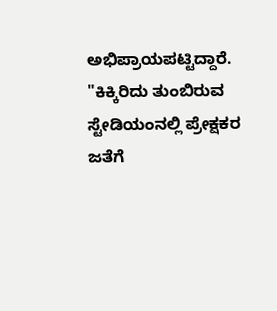ಅಭಿಪ್ರಾಯಪಟ್ಟಿದ್ದಾರೆ. "ಕಿಕ್ಕಿರಿದು ತುಂಬಿರುವ ಸ್ಟೇಡಿಯಂನಲ್ಲಿ ಪ್ರೇಕ್ಷಕರ ಜತೆಗೆ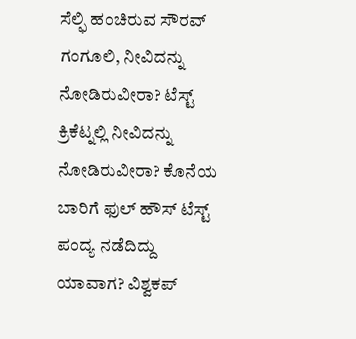ಸೆಲ್ಫಿ ಹಂಚಿರುವ ಸೌರವ್ ಗಂಗೂಲಿ, ನೀವಿದನ್ನು ನೋಡಿರುವೀರಾ? ಟೆಸ್ಟ್ ಕ್ರಿಕೆಟ್ನಲ್ಲಿ ನೀವಿದನ್ನು ನೋಡಿರುವೀರಾ? ಕೊನೆಯ ಬಾರಿಗೆ ಫುಲ್ ಹೌಸ್ ಟೆಸ್ಟ್ ಪಂದ್ಯ ನಡೆದಿದ್ದು ಯಾವಾಗ? ವಿಶ್ವಕಪ್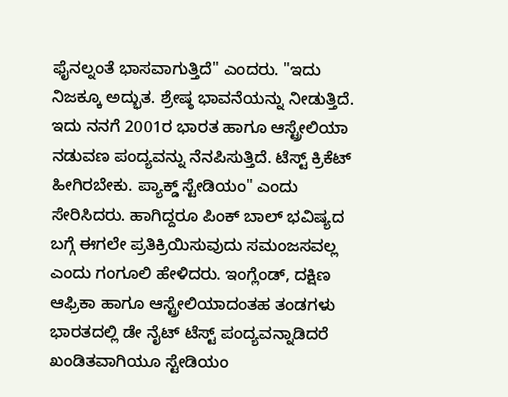ಫೈನಲ್ನಂತೆ ಭಾಸವಾಗುತ್ತಿದೆ" ಎಂದರು. "ಇದು ನಿಜಕ್ಕೂ ಅದ್ಭುತ. ಶ್ರೇಷ್ಠ ಭಾವನೆಯನ್ನು ನೀಡುತ್ತಿದೆ. ಇದು ನನಗೆ 2001ರ ಭಾರತ ಹಾಗೂ ಆಸ್ಟ್ರೇಲಿಯಾ ನಡುವಣ ಪಂದ್ಯವನ್ನು ನೆನಪಿಸುತ್ತಿದೆ. ಟೆಸ್ಟ್ ಕ್ರಿಕೆಟ್ ಹೀಗಿರಬೇಕು. ಪ್ಯಾಕ್ಡ್ ಸ್ಟೇಡಿಯಂ" ಎಂದು ಸೇರಿಸಿದರು. ಹಾಗಿದ್ದರೂ ಪಿಂಕ್ ಬಾಲ್ ಭವಿಷ್ಯದ ಬಗ್ಗೆ ಈಗಲೇ ಪ್ರತಿಕ್ರಿಯಿಸುವುದು ಸಮಂಜಸವಲ್ಲ ಎಂದು ಗಂಗೂಲಿ ಹೇಳಿದರು. ಇಂಗ್ಲೆಂಡ್, ದಕ್ಷಿಣ ಆಫ್ರಿಕಾ ಹಾಗೂ ಆಸ್ಟ್ರೇಲಿಯಾದಂತಹ ತಂಡಗಳು ಭಾರತದಲ್ಲಿ ಡೇ ನೈಟ್ ಟೆಸ್ಟ್ ಪಂದ್ಯವನ್ನಾಡಿದರೆ ಖಂಡಿತವಾಗಿಯೂ ಸ್ಟೇಡಿಯಂ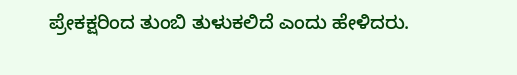ಪ್ರೇಕಕ್ಷರಿಂದ ತುಂಬಿ ತುಳುಕಲಿದೆ ಎಂದು ಹೇಳಿದರು.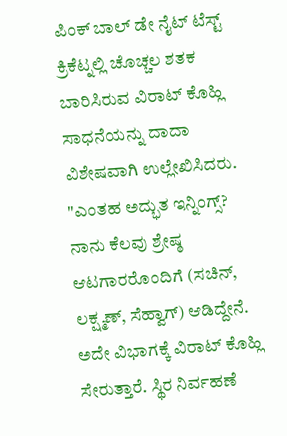ಪಿಂಕ್ ಬಾಲ್ ಡೇ ನೈಟ್ ಟೆಸ್ಟ್ ಕ್ರಿಕೆಟ್ನಲ್ಲಿ ಚೊಚ್ಚಲ ಶತಕ ಬಾರಿಸಿರುವ ವಿರಾಟ್ ಕೊಹ್ಲಿ ಸಾಧನೆಯನ್ನು ದಾದಾ ವಿಶೇಷವಾಗಿ ಉಲ್ಲೇಖಿಸಿದರು. "ಎಂತಹ ಅದ್ಭುತ ಇನ್ನಿಂಗ್ಸ್? ನಾನು ಕೆಲವು ಶ್ರೇಷ್ಠ ಆಟಗಾರರೊಂದಿಗೆ (ಸಚಿನ್, ಲಕ್ಷ್ಮಣ್, ಸೆಹ್ವಾಗ್) ಆಡಿದ್ದೇನೆ. ಅದೇ ವಿಭಾಗಕ್ಕೆ ವಿರಾಟ್ ಕೊಹ್ಲಿ ಸೇರುತ್ತಾರೆ. ಸ್ಥಿರ ನಿರ್ವಹಣೆ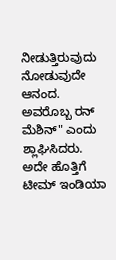ನೀಡುತ್ತಿರುವುದು ನೋಡುವುದೇ ಆನಂದ. ಅವರೊಬ್ಬ ರನ್ ಮೆಶಿನ್" ಎಂದು ಶ್ಲಾಘಿಸಿದರು. ಅದೇ ಹೊತ್ತಿಗೆ ಟೀಮ್ ಇಂಡಿಯಾ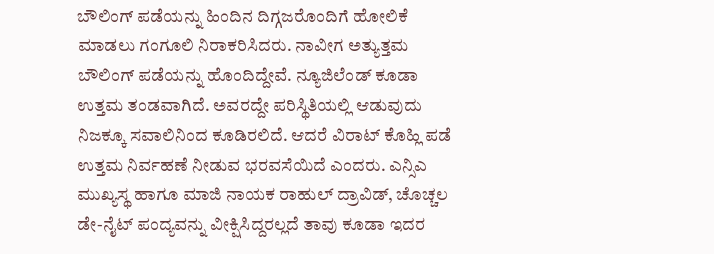ಬೌಲಿಂಗ್ ಪಡೆಯನ್ನು ಹಿಂದಿನ ದಿಗ್ಗಜರೊಂದಿಗೆ ಹೋಲಿಕೆ ಮಾಡಲು ಗಂಗೂಲಿ ನಿರಾಕರಿಸಿದರು. ನಾವೀಗ ಅತ್ಯುತ್ತಮ ಬೌಲಿಂಗ್ ಪಡೆಯನ್ನು ಹೊಂದಿದ್ದೇವೆ. ನ್ಯೂಜಿಲೆಂಡ್ ಕೂಡಾ ಉತ್ತಮ ತಂಡವಾಗಿದೆ. ಅವರದ್ದೇ ಪರಿಸ್ಥಿತಿಯಲ್ಲಿ ಆಡುವುದು ನಿಜಕ್ಕೂ ಸವಾಲಿನಿಂದ ಕೂಡಿರಲಿದೆ. ಆದರೆ ವಿರಾಟ್ ಕೊಹ್ಲಿ ಪಡೆ ಉತ್ತಮ ನಿರ್ವಹಣೆ ನೀಡುವ ಭರವಸೆಯಿದೆ ಎಂದರು. ಎನ್ಸಿಎ ಮುಖ್ಯಸ್ಥ ಹಾಗೂ ಮಾಜಿ ನಾಯಕ ರಾಹುಲ್ ದ್ರಾವಿಡ್, ಚೊಚ್ಚಲ ಡೇ-ನೈಟ್ ಪಂದ್ಯವನ್ನು ವೀಕ್ಷಿಸಿದ್ದರಲ್ಲದೆ ತಾವು ಕೂಡಾ ಇದರ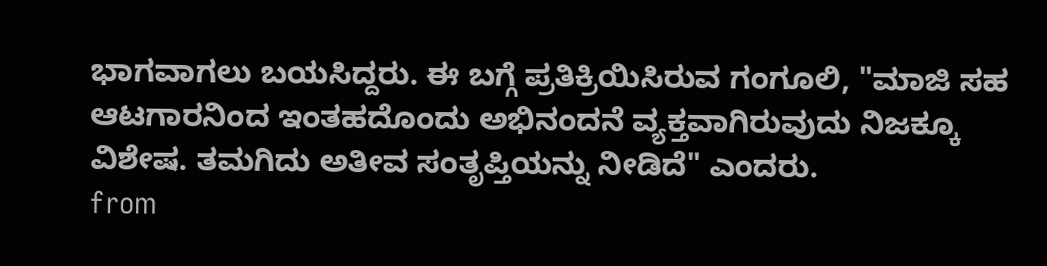ಭಾಗವಾಗಲು ಬಯಸಿದ್ದರು. ಈ ಬಗ್ಗೆ ಪ್ರತಿಕ್ರಿಯಿಸಿರುವ ಗಂಗೂಲಿ, "ಮಾಜಿ ಸಹ ಆಟಗಾರನಿಂದ ಇಂತಹದೊಂದು ಅಭಿನಂದನೆ ವ್ಯಕ್ತವಾಗಿರುವುದು ನಿಜಕ್ಕೂ ವಿಶೇಷ. ತಮಗಿದು ಅತೀವ ಸಂತೃಪ್ತಿಯನ್ನು ನೀಡಿದೆ" ಎಂದರು.
from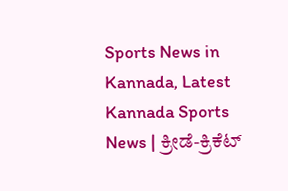Sports News in Kannada, Latest Kannada Sports News | ಕ್ರೀಡೆ-ಕ್ರಿಕೆಟ್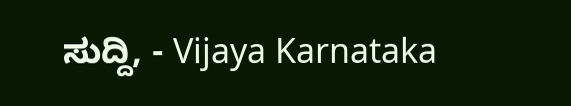ಸುದ್ದಿ, - Vijaya Karnataka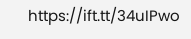https://ift.tt/34uIPwo